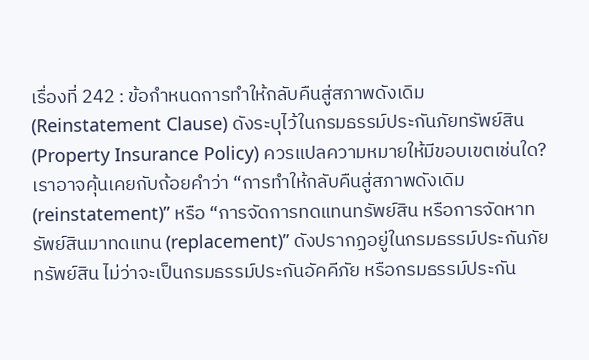เรื่องที่ 242 : ข้อกำหนดการทำให้กลับคืนสู่สภาพดังเดิม (Reinstatement Clause) ดังระบุไว้ในกรมธรรม์ประกันภัยทรัพย์สิน (Property Insurance Policy) ควรแปลความหมายให้มีขอบเขตเช่นใด?
เราอาจคุ้นเคยกับถ้อยคำว่า “การทำให้กลับคืนสู่สภาพดังเดิม (reinstatement)” หรือ “การจัดการทดแทนทรัพย์สิน หรือการจัดหาทรัพย์สินมาทดแทน (replacement)” ดังปรากฏอยู่ในกรมธรรม์ประกันภัยทรัพย์สิน ไม่ว่าจะเป็นกรมธรรม์ประกันอัคคีภัย หรือกรมธรรม์ประกัน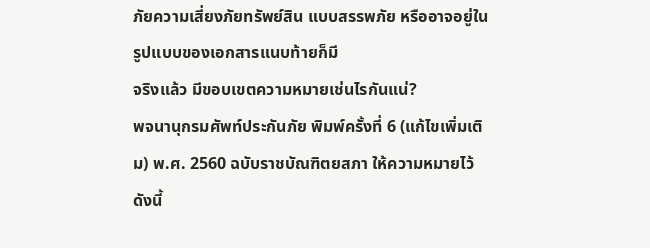ภัยความเสี่ยงภัยทรัพย์สิน แบบสรรพภัย หรืออาจอยู่ในรูปแบบของเอกสารแนบท้ายก็มี
จริงแล้ว มีขอบเขตความหมายเช่นไรกันแน่?
พจนานุกรมศัพท์ประกันภัย พิมพ์ครั้งที่ 6 (แก้ไขเพิ่มเติม) พ.ศ. 2560 ฉบับราชบัณฑิตยสภา ให้ความหมายไว้ ดังนี้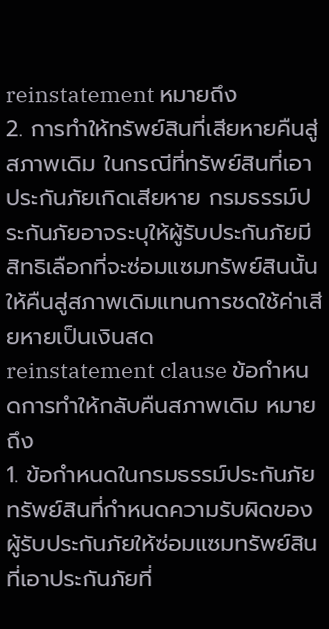reinstatement หมายถึง
2. การทำให้ทรัพย์สินที่เสียหายคืนสู่สภาพเดิม ในกรณีที่ทรัพย์สินที่เอาประกันภัยเกิดเสียหาย กรมธรรม์ประกันภัยอาจระบุให้ผู้รับประกันภัยมีสิทธิเลือกที่จะซ่อมแซมทรัพย์สินนั้นให้คืนสู่สภาพเดิมแทนการชดใช้ค่าเสียหายเป็นเงินสด
reinstatement clause ข้อกำหนดการทำให้กลับคืนสภาพเดิม หมายถึง
1. ข้อกำหนดในกรมธรรม์ประกันภัยทรัพย์สินที่กำหนดความรับผิดของผู้รับประกันภัยให้ซ่อมแซมทรัพย์สินที่เอาประกันภัยที่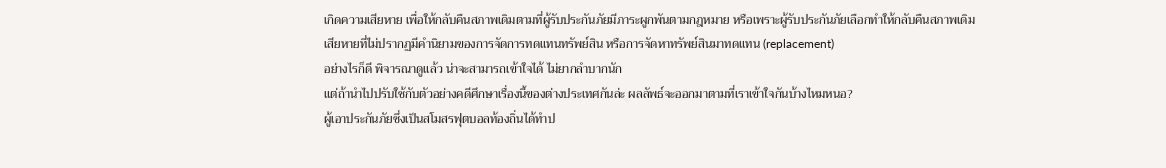เกิดความเสียหาย เพื่อให้กลับคืนสภาพเดิมตามที่ผู้รับประกันภัยมีภาระผูกพันตามกฎหมาย หรือเพราะผู้รับประกันภัยเลือกทำให้กลับคืนสภาพเดิม
เสียหายที่ไม่ปรากฏมีคำนิยามของการจัดการทดแทนทรัพย์สิน หรือการจัดหาทรัพย์สินมาทดแทน (replacement)
อย่างไรก็ดี พิจารณาดูแล้ว น่าจะสามารถเข้าใจได้ ไม่ยากลำบากนัก
แต่ถ้านำไปปรับใช้กับตัวอย่างคดีศึกษาเรื่องนี้ของต่างประเทศกันล่ะ ผลลัพธ์จะออกมาตามที่เราเข้าใจกันบ้างไหมหนอ?
ผู้เอาประกันภัยซึ่งเป็นสโมสรฟุตบอลท้องถิ่นได้ทำป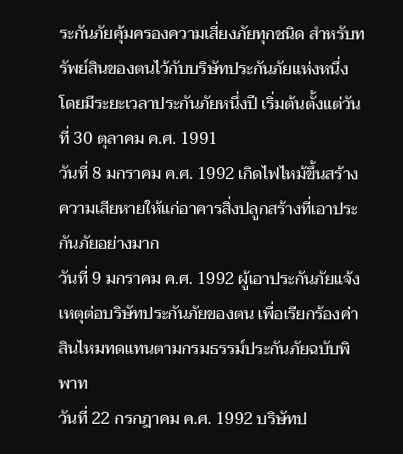ระกันภัยคุ้มครองความเสี่ยงภัยทุกชนิด สำหรับทรัพย์สินของตนไว้กับบริษัทประกันภัยแห่งหนึ่ง โดยมีระยะเวลาประกันภัยหนึ่งปี เริ่มต้นตั้งแต่วันที่ 30 ตุลาคม ค.ศ. 1991
วันที่ 8 มกราคม ค.ศ. 1992 เกิดไฟไหม้ขึ้นสร้างความเสียหายให้แก่อาคารสิ่งปลูกสร้างที่เอาประกันภัยอย่างมาก
วันที่ 9 มกราคม ค.ศ. 1992 ผู้เอาประกันภัยแจ้งเหตุต่อบริษัทประกันภัยของตน เพื่อเรียกร้องค่าสินไหมทดแทนตามกรมธรรม์ประกันภัยฉบับพิพาท
วันที่ 22 กรกฎาคม ค.ศ. 1992 บริษัทป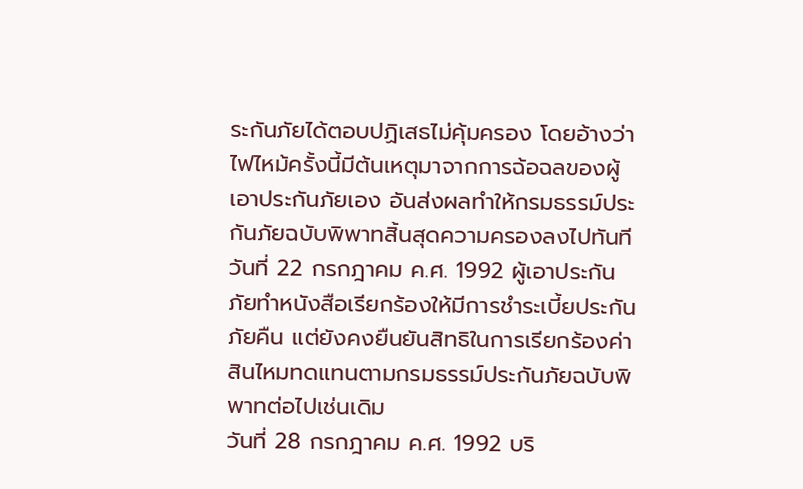ระกันภัยได้ตอบปฏิเสธไม่คุ้มครอง โดยอ้างว่า ไฟไหม้ครั้งนี้มีต้นเหตุมาจากการฉ้อฉลของผู้เอาประกันภัยเอง อันส่งผลทำให้กรมธรรม์ประกันภัยฉบับพิพาทสิ้นสุดความครองลงไปทันที
วันที่ 22 กรกฎาคม ค.ศ. 1992 ผู้เอาประกันภัยทำหนังสือเรียกร้องให้มีการชำระเบี้ยประกันภัยคืน แต่ยังคงยืนยันสิทธิในการเรียกร้องค่าสินไหมทดแทนตามกรมธรรม์ประกันภัยฉบับพิพาทต่อไปเช่นเดิม
วันที่ 28 กรกฎาคม ค.ศ. 1992 บริ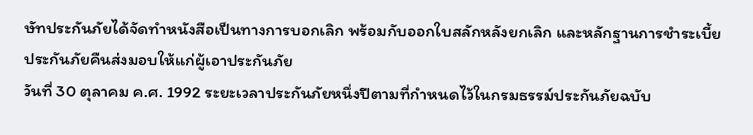ษัทประกันภัยได้จัดทำหนังสือเป็นทางการบอกเลิก พร้อมกับออกใบสลักหลังยกเลิก และหลักฐานการชำระเบี้ยประกันภัยคืนส่งมอบให้แก่ผู้เอาประกันภัย
วันที่ 30 ตุลาคม ค.ศ. 1992 ระยะเวลาประกันภัยหนึ่งปีตามที่กำหนดไว้ในกรมธรรม์ประกันภัยฉบับ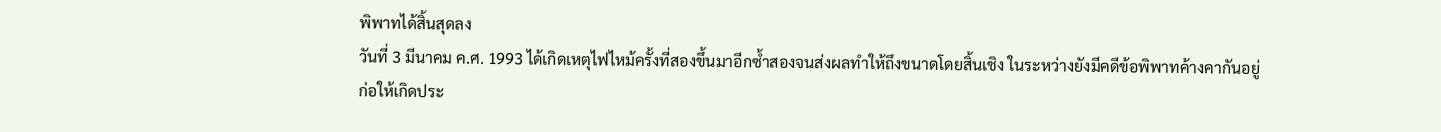พิพาทได้สิ้นสุดลง
วันที่ 3 มีนาคม ค.ศ. 1993 ได้เกิดเหตุไฟไหม้ครั้งที่สองขึ้นมาอีกซ้ำสองจนส่งผลทำให้ถึงขนาดโดยสิ้นเชิง ในระหว่างยังมีคดีข้อพิพาทค้างคากันอยู่
ก่อให้เกิดประ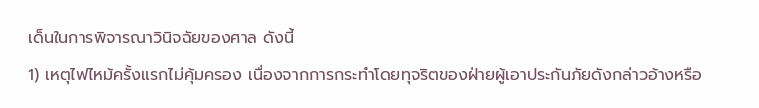เด็นในการพิจารณาวินิจฉัยของศาล ดังนี้
1) เหตุไฟไหม้ครั้งแรกไม่คุ้มครอง เนื่องจากการกระทำโดยทุจริตของฝ่ายผู้เอาประกันภัยดังกล่าวอ้างหรือ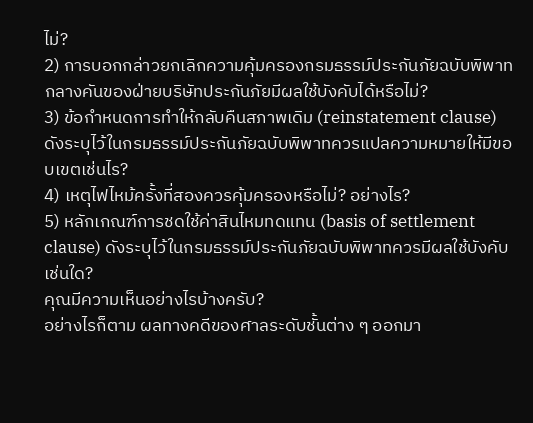ไม่?
2) การบอกกล่าวยกเลิกความคุ้มครองกรมธรรม์ประกันภัยฉบับพิพาทกลางคันของฝ่ายบริษัทประกันภัยมีผลใช้บังคับได้หรือไม่?
3) ข้อกำหนดการทำให้กลับคืนสภาพเดิม (reinstatement clause) ดังระบุไว้ในกรมธรรม์ประกันภัยฉบับพิพาทควรแปลความหมายให้มีขอบเขตเช่นไร?
4) เหตุไฟไหม้ครั้งที่สองควรคุ้มครองหรือไม่? อย่างไร?
5) หลักเกณฑ์การชดใช้ค่าสินไหมทดแทน (basis of settlement clause) ดังระบุไว้ในกรมธรรม์ประกันภัยฉบับพิพาทควรมีผลใช้บังคับเช่นใด?
คุณมีความเห็นอย่างไรบ้างครับ?
อย่างไรก็ตาม ผลทางคดีของศาลระดับชั้นต่าง ๆ ออกมา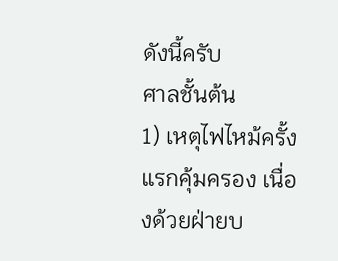ดังนี้ครับ
ศาลชั้นต้น
1) เหตุไฟไหม้ครั้งแรกคุ้มครอง เนื่องด้วยฝ่ายบ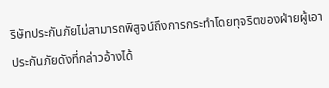ริษัทประกันภัยไม่สามารถพิสูจน์ถึงการกระทำโดยทุจริตของฝ่ายผู้เอาประกันภัยดังที่กล่าวอ้างได้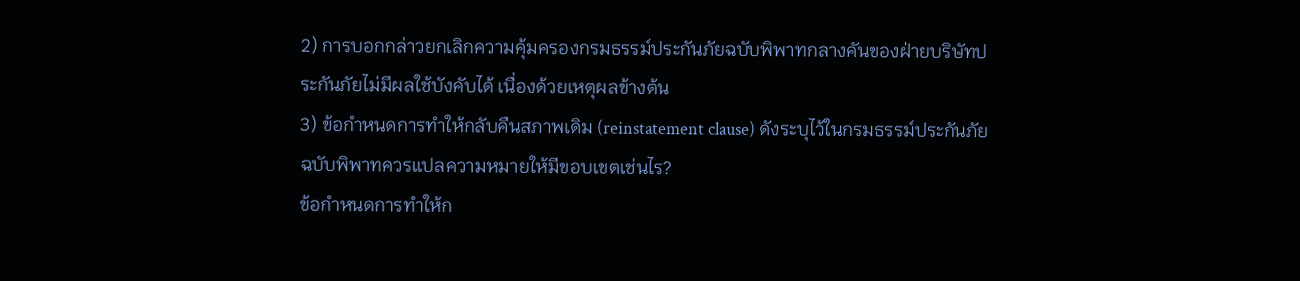2) การบอกกล่าวยกเลิกความคุ้มครองกรมธรรม์ประกันภัยฉบับพิพาทกลางคันของฝ่ายบริษัทประกันภัยไม่มีผลใช้บังคับได้ เนื่องด้วยเหตุผลข้างต้น
3) ข้อกำหนดการทำให้กลับคืนสภาพเดิม (reinstatement clause) ดังระบุไว้ในกรมธรรม์ประกันภัยฉบับพิพาทควรแปลความหมายให้มีขอบเขตเช่นไร?
ข้อกำหนดการทำให้ก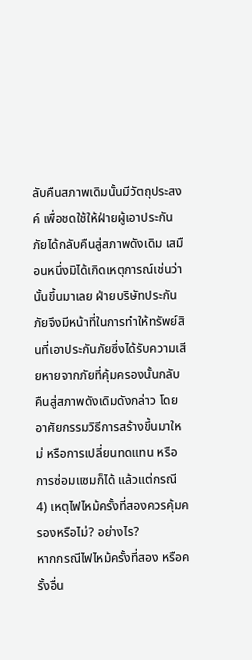ลับคืนสภาพเดิมนั้นมีวัตถุประสงค์ เพื่อชดใช้ให้ฝ่ายผู้เอาประกันภัยได้กลับคืนสู่สภาพดังเดิม เสมือนหนึ่งมิได้เกิดเหตุการณ์เช่นว่านั้นขึ้นมาเลย ฝ่ายบริษัทประกันภัยจึงมีหน้าที่ในการทำให้ทรัพย์สินที่เอาประกันภัยซึ่งได้รับความเสียหายจากภัยที่คุ้มครองนั้นกลับคืนสู่สภาพดังเดิมดังกล่าว โดยอาศัยกรรมวิธีการสร้างขึ้นมาใหม่ หรือการเปลี่ยนทดแทน หรือการซ่อมแซมก็ได้ แล้วแต่กรณี
4) เหตุไฟไหม้ครั้งที่สองควรคุ้มครองหรือไม่? อย่างไร?
หากกรณีไฟไหม้ครั้งที่สอง หรือครั้งอื่น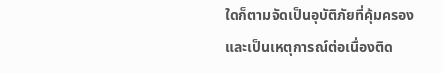ใดก็ตามจัดเป็นอุบัติภัยที่คุ้มครอง และเป็นเหตุการณ์ต่อเนื่องติด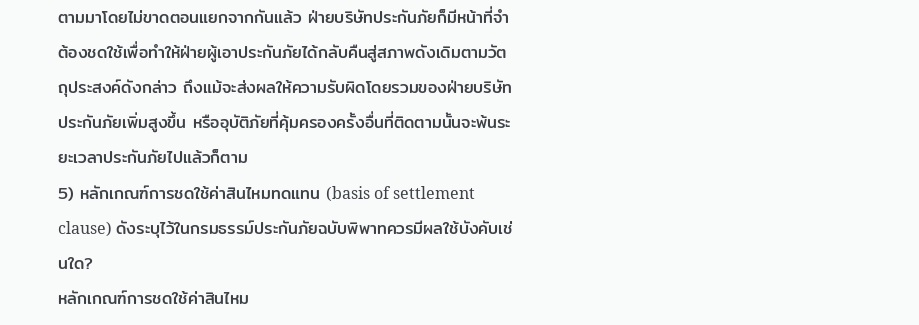ตามมาโดยไม่ขาดตอนแยกจากกันแล้ว ฝ่ายบริษัทประกันภัยก็มีหน้าที่จำต้องชดใช้เพื่อทำให้ฝ่ายผู้เอาประกันภัยได้กลับคืนสู่สภาพดังเดิมตามวัตถุประสงค์ดังกล่าว ถึงแม้จะส่งผลให้ความรับผิดโดยรวมของฝ่ายบริษัทประกันภัยเพิ่มสูงขึ้น หรืออุบัติภัยที่คุ้มครองครั้งอื่นที่ติดตามนั้นจะพ้นระยะเวลาประกันภัยไปแล้วก็ตาม
5) หลักเกณฑ์การชดใช้ค่าสินไหมทดแทน (basis of settlement clause) ดังระบุไว้ในกรมธรรม์ประกันภัยฉบับพิพาทควรมีผลใช้บังคับเช่นใด?
หลักเกณฑ์การชดใช้ค่าสินไหม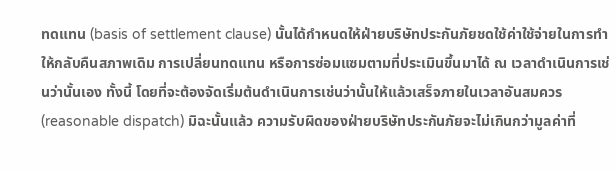ทดแทน (basis of settlement clause) นั้นได้กำหนดให้ฝ่ายบริษัทประกันภัยชดใช้ค่าใช้จ่ายในการทำให้กลับคืนสภาพเดิม การเปลี่ยนทดแทน หรือการซ่อมแซมตามที่ประเมินขึ้นมาได้ ณ เวลาดำเนินการเช่นว่านั้นเอง ทั้งนี้ โดยที่จะต้องจัดเริ่มต้นดำเนินการเช่นว่านั้นให้แล้วเสร็จภายในเวลาอันสมควร (reasonable dispatch) มิฉะนั้นแล้ว ความรับผิดของฝ่ายบริษัทประกันภัยจะไม่เกินกว่ามูลค่าที่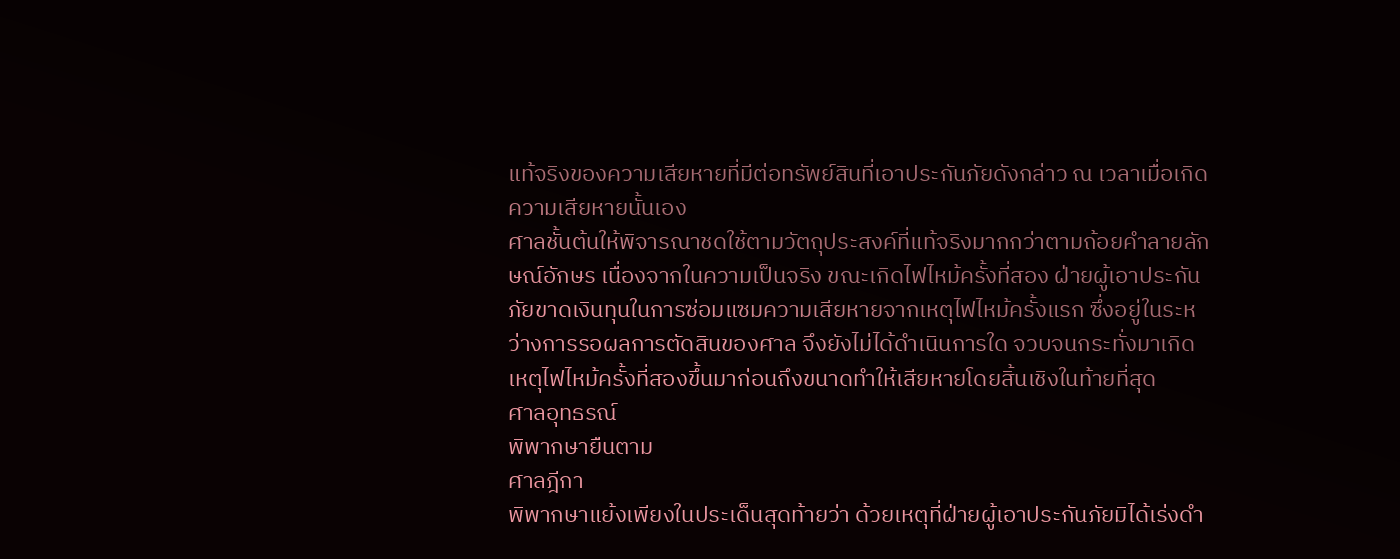แท้จริงของความเสียหายที่มีต่อทรัพย์สินที่เอาประกันภัยดังกล่าว ณ เวลาเมื่อเกิดความเสียหายนั้นเอง
ศาลชั้นต้นให้พิจารณาชดใช้ตามวัตถุประสงค์ที่แท้จริงมากกว่าตามถ้อยคำลายลักษณ์อักษร เนื่องจากในความเป็นจริง ขณะเกิดไฟไหม้ครั้งที่สอง ฝ่ายผู้เอาประกันภัยขาดเงินทุนในการซ่อมแซมความเสียหายจากเหตุไฟไหม้ครั้งแรก ซึ่งอยู่ในระหว่างการรอผลการตัดสินของศาล จึงยังไม่ได้ดำเนินการใด จวบจนกระทั่งมาเกิดเหตุไฟไหม้ครั้งที่สองขึ้นมาก่อนถึงขนาดทำให้เสียหายโดยสิ้นเชิงในท้ายที่สุด
ศาลอุทธรณ์
พิพากษายืนตาม
ศาลฎีกา
พิพากษาแย้งเพียงในประเด็นสุดท้ายว่า ด้วยเหตุที่ฝ่ายผู้เอาประกันภัยมิได้เร่งดำ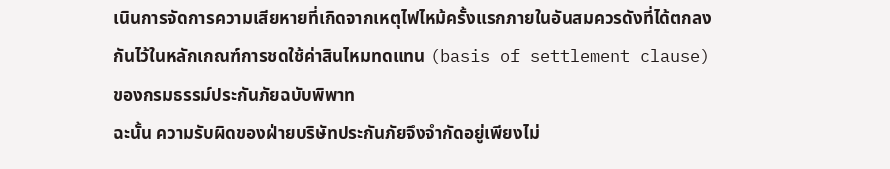เนินการจัดการความเสียหายที่เกิดจากเหตุไฟไหม้ครั้งแรกภายในอันสมควรดังที่ได้ตกลงกันไว้ในหลักเกณฑ์การชดใช้ค่าสินไหมทดแทน (basis of settlement clause) ของกรมธรรม์ประกันภัยฉบับพิพาท
ฉะนั้น ความรับผิดของฝ่ายบริษัทประกันภัยจึงจำกัดอยู่เพียงไม่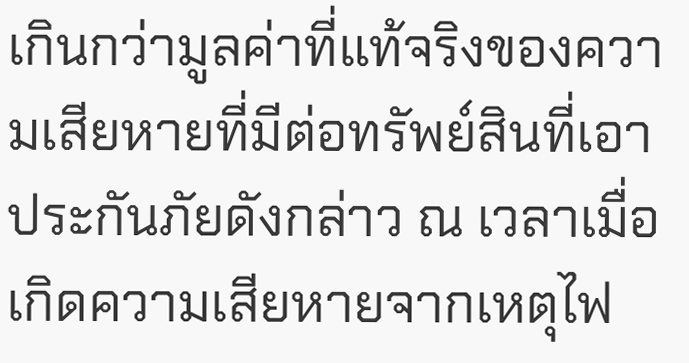เกินกว่ามูลค่าที่แท้จริงของความเสียหายที่มีต่อทรัพย์สินที่เอาประกันภัยดังกล่าว ณ เวลาเมื่อเกิดความเสียหายจากเหตุไฟ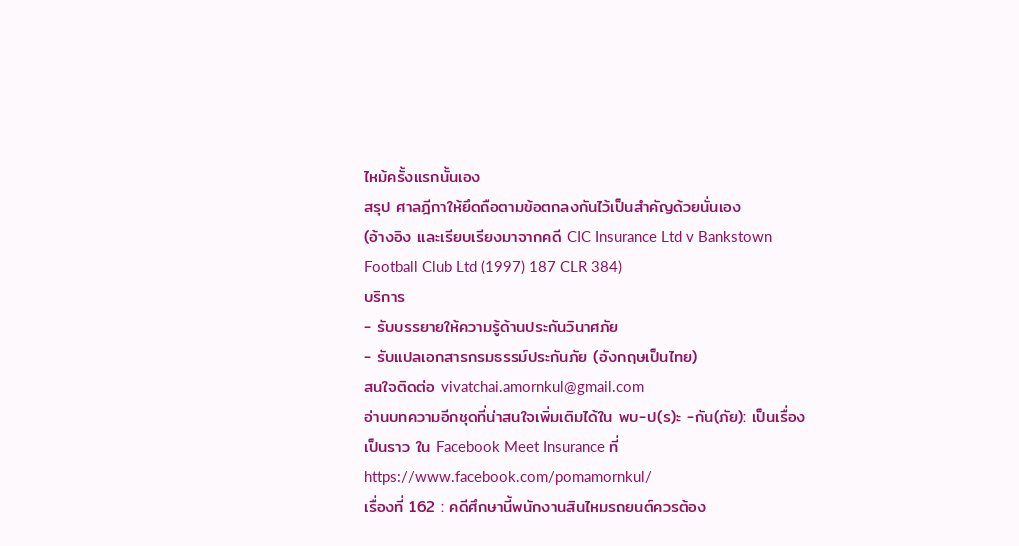ไหม้ครั้งแรกนั้นเอง
สรุป ศาลฎีกาให้ยึดถือตามข้อตกลงกันไว้เป็นสำคัญด้วยนั่นเอง
(อ้างอิง และเรียบเรียงมาจากคดี CIC Insurance Ltd v Bankstown Football Club Ltd (1997) 187 CLR 384)
บริการ
- รับบรรยายให้ความรู้ด้านประกันวินาศภัย
- รับแปลเอกสารกรมธรรม์ประกันภัย (อังกฤษเป็นไทย)
สนใจติดต่อ vivatchai.amornkul@gmail.com
อ่านบทความอีกชุดที่น่าสนใจเพิ่มเติมได้ใน พบ-ป(ร)ะ -กัน(ภัย): เป็นเรื่อง เป็นราว ใน Facebook Meet Insurance ที่ https://www.facebook.com/pomamornkul/
เรื่องที่ 162 : คดีศึกษานี้พนักงานสินไหมรถยนต์ควรต้อง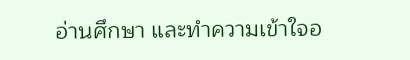อ่านศึกษา และทำความเข้าใจอ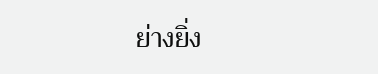ย่างยิ่ง